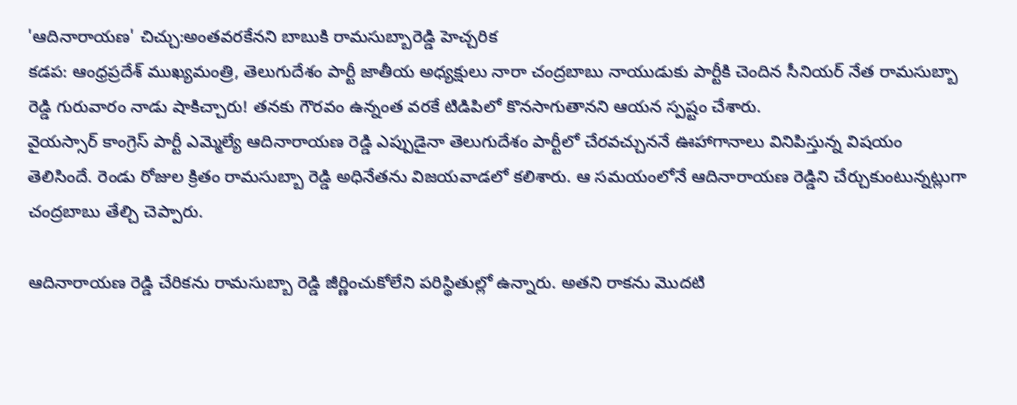'ఆదినారాయణ' చిచ్చు:అంతవరకేనని బాబుకి రామసుబ్బారెడ్డి హెచ్చరిక
కడప: ఆంధ్రప్రదేశ్ ముఖ్యమంత్రి, తెలుగుదేశం పార్టీ జాతీయ అధ్యక్షులు నారా చంద్రబాబు నాయుడుకు పార్టీకి చెందిన సీనియర్ నేత రామసుబ్బా రెడ్డి గురువారం నాడు షాకిచ్చారు! తనకు గౌరవం ఉన్నంత వరకే టిడిపిలో కొనసాగుతానని ఆయన స్పష్టం చేశారు.
వైయస్సార్ కాంగ్రెస్ పార్టీ ఎమ్మెల్యే ఆదినారాయణ రెడ్డి ఎప్పుడైనా తెలుగుదేశం పార్టీలో చేరవచ్చుననే ఊహాగానాలు వినిపిస్తున్న విషయం తెలిసిందే. రెండు రోజుల క్రితం రామసుబ్బా రెడ్డి అధినేతను విజయవాడలో కలిశారు. ఆ సమయంలోనే ఆదినారాయణ రెడ్డిని చేర్చుకుంటున్నట్లుగా చంద్రబాబు తేల్చి చెప్పారు.

ఆదినారాయణ రెడ్డి చేరికను రామసుబ్బా రెడ్డి జీర్ణించుకోలేని పరిస్థితుల్లో ఉన్నారు. అతని రాకను మొదటి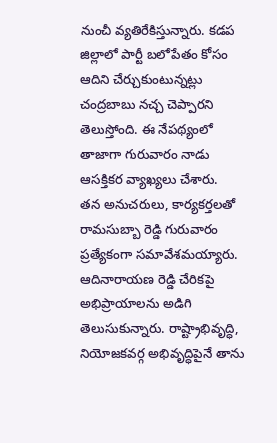నుంచీ వ్యతిరేకిస్తున్నారు. కడప జిల్లాలో పార్టీ బలోపేతం కోసం ఆదిని చేర్చుకుంటున్నట్లు చంద్రబాబు నచ్చ చెప్పారని తెలుస్తోంది. ఈ నేపథ్యంలో తాజాగా గురువారం నాడు ఆసక్తికర వ్యాఖ్యలు చేశారు.
తన అనుచరులు, కార్యకర్తలతో రామసుబ్బా రెడ్డి గురువారం ప్రత్యేకంగా సమావేశమయ్యారు. ఆదినారాయణ రెడ్డి చేరికపై అభిప్రాయాలను అడిగి తెలుసుకున్నారు. రాష్ట్రాభివృద్ధి, నియోజకవర్గ అభివృద్ధిపైనే తాను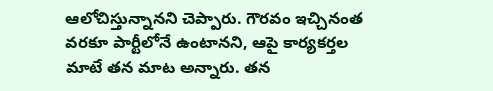ఆలోచిస్తున్నానని చెప్పారు. గౌరవం ఇచ్చినంత వరకూ పార్టీలోనే ఉంటానని, ఆపై కార్యకర్తల మాటే తన మాట అన్నారు. తన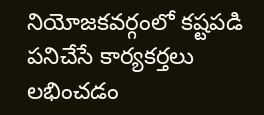నియోజకవర్గంలో కష్టపడి పనిచేసే కార్యకర్తలు లభించడం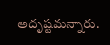అదృష్టమన్నారు.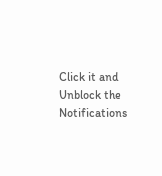Click it and Unblock the Notifications